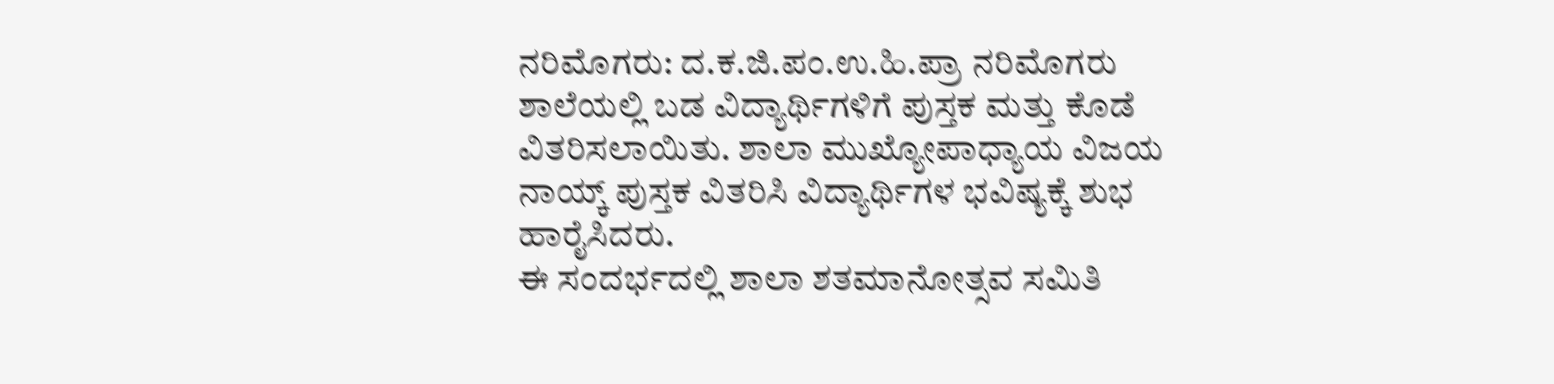ನರಿಮೊಗರು: ದ.ಕ.ಜಿ.ಪಂ.ಉ.ಹಿ.ಪ್ರಾ ನರಿಮೊಗರು ಶಾಲೆಯಲ್ಲಿ ಬಡ ವಿದ್ಯಾರ್ಥಿಗಳಿಗೆ ಪುಸ್ತಕ ಮತ್ತು ಕೊಡೆ ವಿತರಿಸಲಾಯಿತು. ಶಾಲಾ ಮುಖ್ಯೋಪಾಧ್ಯಾಯ ವಿಜಯ ನಾಯ್ಕ್ ಪುಸ್ತಕ ವಿತರಿಸಿ ವಿದ್ಯಾರ್ಥಿಗಳ ಭವಿಷ್ಯಕ್ಕೆ ಶುಭ ಹಾರೈಸಿದರು.
ಈ ಸಂದರ್ಭದಲ್ಲಿ ಶಾಲಾ ಶತಮಾನೋತ್ಸವ ಸಮಿತಿ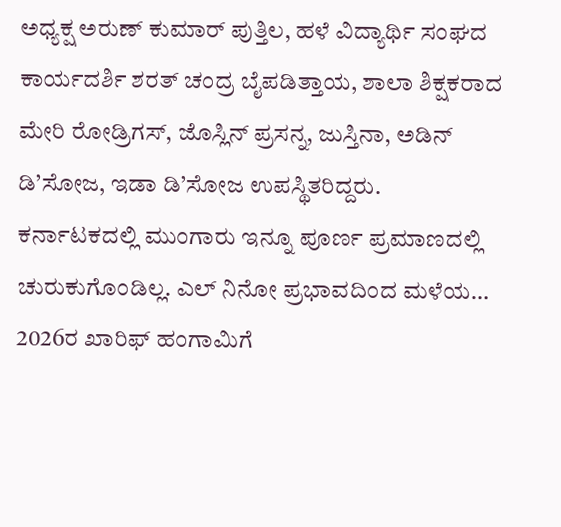ಅಧ್ಯಕ್ಷ ಅರುಣ್ ಕುಮಾರ್ ಪುತ್ತಿಲ, ಹಳೆ ವಿದ್ಯಾರ್ಥಿ ಸಂಘದ ಕಾರ್ಯದರ್ಶಿ ಶರತ್ ಚಂದ್ರ ಬೈಪಡಿತ್ತಾಯ, ಶಾಲಾ ಶಿಕ್ಷಕರಾದ ಮೇರಿ ರೋಡ್ರಿಗಸ್, ಜೊಸ್ಲಿನ್ ಪ್ರಸನ್ನ, ಜುಸ್ತಿನಾ, ಅಡಿನ್ ಡಿ’ಸೋಜ, ಇಡಾ ಡಿ’ಸೋಜ ಉಪಸ್ಥಿತರಿದ್ದರು.
ಕರ್ನಾಟಕದಲ್ಲಿ ಮುಂಗಾರು ಇನ್ನೂ ಪೂರ್ಣ ಪ್ರಮಾಣದಲ್ಲಿ ಚುರುಕುಗೊಂಡಿಲ್ಲ. ಎಲ್ ನಿನೋ ಪ್ರಭಾವದಿಂದ ಮಳೆಯ…
2026ರ ಖಾರಿಫ್ ಹಂಗಾಮಿಗೆ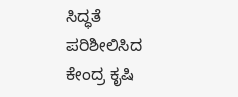ಸಿದ್ಧತೆ ಪರಿಶೀಲಿಸಿದ ಕೇಂದ್ರ ಕೃಷಿ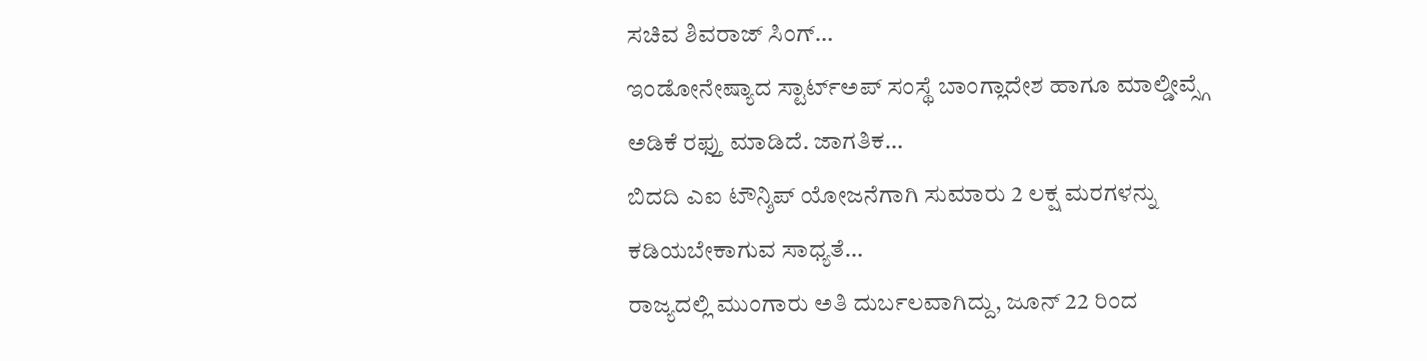ಸಚಿವ ಶಿವರಾಜ್ ಸಿಂಗ್…
ಇಂಡೋನೇಷ್ಯಾದ ಸ್ಟಾರ್ಟ್ಅಪ್ ಸಂಸ್ಥೆ ಬಾಂಗ್ಲಾದೇಶ ಹಾಗೂ ಮಾಲ್ಡೀವ್ಸ್ಗೆ ಅಡಿಕೆ ರಫ್ತು ಮಾಡಿದೆ. ಜಾಗತಿಕ…
ಬಿದದಿ ಎಐ ಟೌನ್ಶಿಪ್ ಯೋಜನೆಗಾಗಿ ಸುಮಾರು 2 ಲಕ್ಷ ಮರಗಳನ್ನು ಕಡಿಯಬೇಕಾಗುವ ಸಾಧ್ಯತೆ…
ರಾಜ್ಯದಲ್ಲಿ ಮುಂಗಾರು ಅತಿ ದುರ್ಬಲವಾಗಿದ್ದು, ಜೂನ್ 22 ರಿಂದ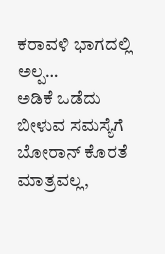ಕರಾವಳಿ ಭಾಗದಲ್ಲಿ ಅಲ್ಪ…
ಅಡಿಕೆ ಒಡೆದು ಬೀಳುವ ಸಮಸ್ಯೆಗೆ ಬೋರಾನ್ ಕೊರತೆ ಮಾತ್ರವಲ್ಲ,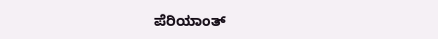ಪೆರಿಯಾಂತ್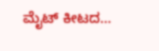ಮೈಟ್ ಕೀಟದ…